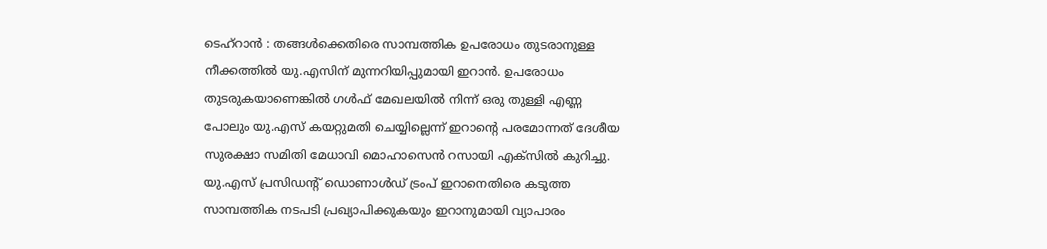ടെഹ്റാൻ : തങ്ങൾക്കെതിരെ സാമ്പത്തിക ഉപരോധം തുടരാനുള്ള നീക്കത്തിൽ യു.എസിന് മുന്നറിയിപ്പുമായി ഇറാൻ. ഉപരോധം തുടരുകയാണെങ്കിൽ ഗൾഫ് മേഖലയിൽ നിന്ന് ഒരു തുള്ളി എണ്ണ പോലും യു.എസ് കയറ്റുമതി ചെയ്യില്ലെന്ന് ഇറാന്റെ പരമോന്നത് ദേശീയ സുരക്ഷാ സമിതി മേധാവി മൊഹാസെൻ റസായി എക്സിൽ കുറിച്ചു. യു.എസ് പ്രസിഡന്റ് ഡൊണാൾഡ് ട്രംപ് ഇറാനെതിരെ കടുത്ത സാമ്പത്തിക നടപടി പ്രഖ്യാപിക്കുകയും ഇറാനുമായി വ്യാപാരം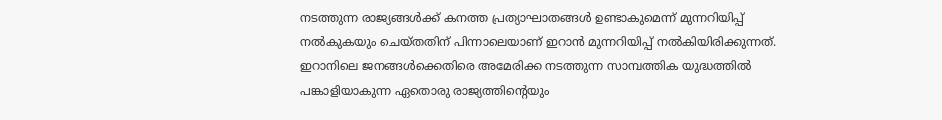നടത്തുന്ന രാജ്യങ്ങൾക്ക് കനത്ത പ്രത്യാഘാതങ്ങൾ ഉണ്ടാകുമെന്ന് മുന്നറിയിപ്പ് നൽകുകയും ചെയ്തതിന് പിന്നാലെയാണ് ഇറാൻ മുന്നറിയിപ്പ് നൽകിയിരിക്കുന്നത്.
ഇറാനിലെ ജനങ്ങൾക്കെതിരെ അമേരിക്ക നടത്തുന്ന സാമ്പത്തിക യുദ്ധത്തിൽ പങ്കാളിയാകുന്ന ഏതൊരു രാജ്യത്തിന്റെയും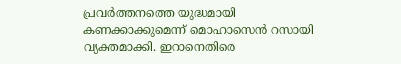പ്രവർത്തനത്തെ യുദ്ധമായി കണക്കാക്കുമെന്ന് മൊഹാസെൻ റസായി വ്യക്തമാക്കി. ഇറാനെതിരെ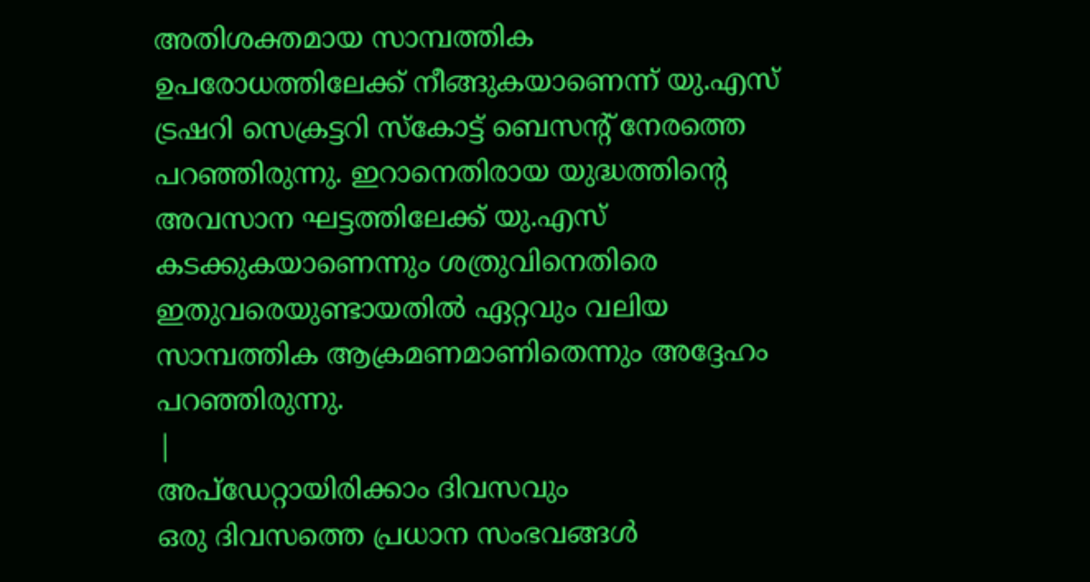അതിശക്തമായ സാമ്പത്തിക ഉപരോധത്തിലേക്ക് നീങ്ങുകയാണെന്ന് യു.എസ് ട്രഷറി സെക്രട്ടറി സ്കോട്ട് ബെസന്റ് നേരത്തെ പറഞ്ഞിരുന്നു. ഇറാനെതിരായ യുദ്ധത്തിന്റെ അവസാന ഘട്ടത്തിലേക്ക് യു.എസ് കടക്കുകയാണെന്നും ശത്രുവിനെതിരെ ഇതുവരെയുണ്ടായതിൽ ഏറ്റവും വലിയ സാമ്പത്തിക ആക്രമണമാണിതെന്നും അദ്ദേഹം പറഞ്ഞിരുന്നു.
|
അപ്ഡേറ്റായിരിക്കാം ദിവസവും
ഒരു ദിവസത്തെ പ്രധാന സംഭവങ്ങൾ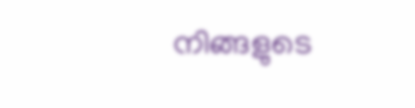നിങ്ങളുടെ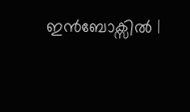ഇൻബോക്സിൽ |